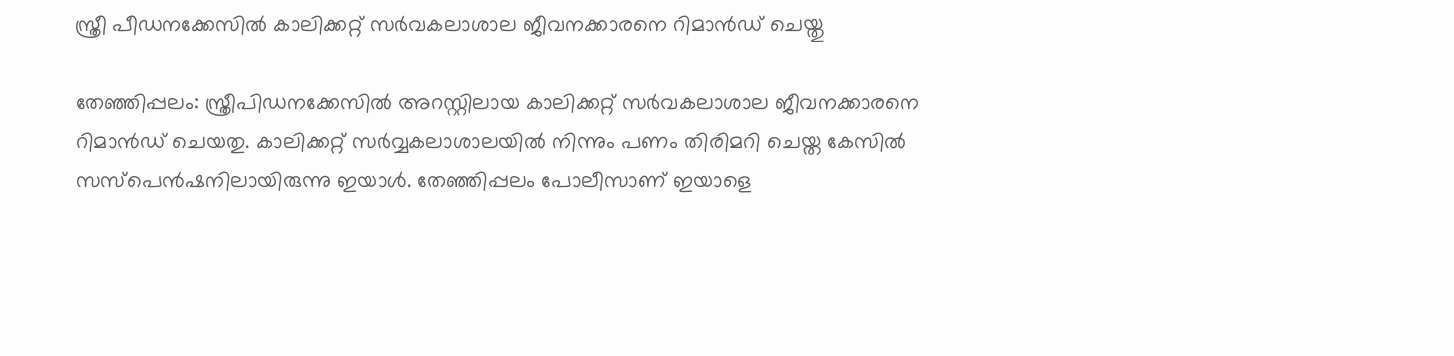സ്ത്രീ പീഡനക്കേസില്‍ കാലിക്കറ്റ് സര്‍വകലാശാല ജീവനക്കാരനെ റിമാന്‍ഡ് ചെയ്തു

തേഞ്ഞിപ്പലം: സ്ത്രീപിഡനക്കേസില്‍ അറസ്റ്റിലായ കാലിക്കറ്റ് സര്‍വകലാശാല ജീവനക്കാരനെ റിമാന്‍ഡ് ചെയതു. കാലിക്കറ്റ് സര്‍വ്വകലാശാലയില്‍ നിന്നും പണം തിരിമറി ചെയ്ത കേസില്‍ സസ്‌പെന്‍ഷനിലായിരുന്നു ഇയാള്‍. തേഞ്ഞിപ്പലം പോലീസാണ് ഇയാളെ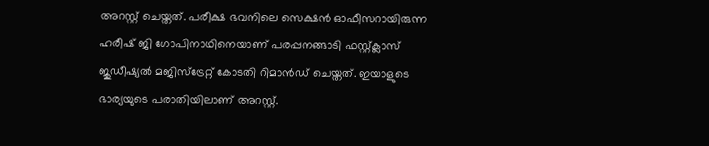അറസ്റ്റ് ചെയ്തത്. പരീക്ഷ ഭവനിലെ സെക്ഷന്‍ ഓഫീസറായിരുന്ന ഹരീഷ് ജി ഗോപിനാഥിനെയാണ് പരപ്പനങ്ങാടി ഫസ്റ്റ്ക്ലാസ് ജുഡീഷ്യല്‍ മജിസ്‌ട്രേറ്റ് കോടതി റിമാന്‍ഡ് ചെയ്തത്. ഇയാളുടെ ഭാര്യയുടെ പരാതിയിലാണ് അറസ്റ്റ്.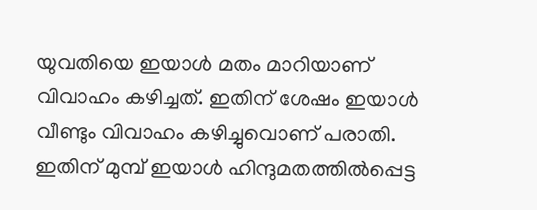യുവതിയെ ഇയാള്‍ മതം മാറിയാണ് വിവാഹം കഴിച്ചത്. ഇതിന് ശേഷം ഇയാള്‍ വീണ്ടും വിവാഹം കഴിച്ചുവൊണ് പരാതി. ഇതിന് മുമ്പ് ഇയാള്‍ ഹിന്ദുമതത്തില്‍പ്പെട്ട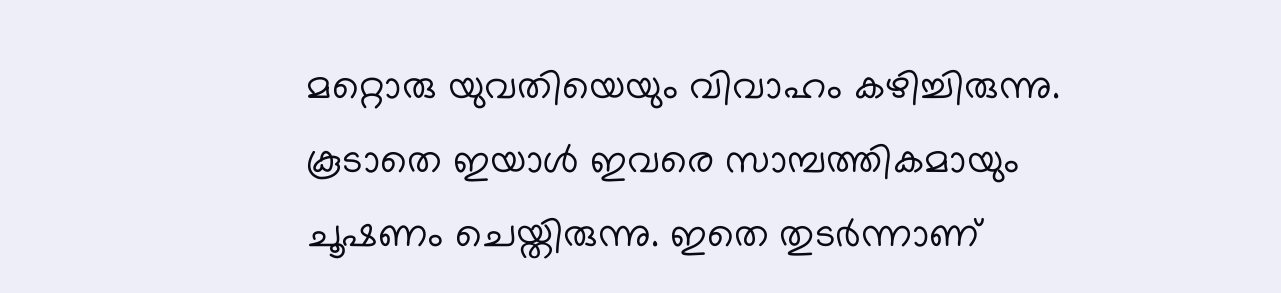മറ്റൊരു യുവതിയെയും വിവാഹം കഴിച്ചിരുന്നു. കൂടാതെ ഇയാള്‍ ഇവരെ സാമ്പത്തികമായും ചൂഷണം ചെയ്തിരുന്നു. ഇതെ തുടര്‍ന്നാണ്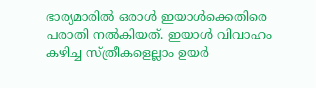ഭാര്യമാരില്‍ ഒരാള്‍ ഇയാള്‍ക്കെതിരെ പരാതി നല്‍കിയത്. ഇയാള്‍ വിവാഹം കഴിച്ച സ്ത്രീകളെല്ലാം ഉയര്‍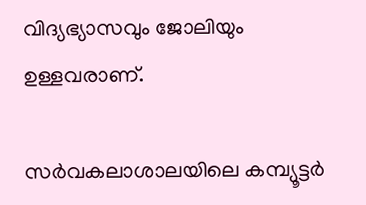വിദ്യഭ്യാസവും ജോലിയും ഉള്ളവരാണ്.

സര്‍വകലാശാലയിലെ കമ്പ്യൂട്ടര്‍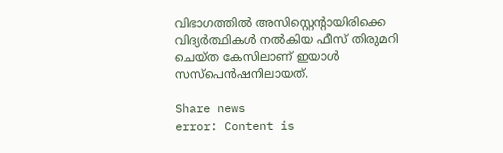വിഭാഗത്തില്‍ അസിസ്റ്റെന്റായിരിക്കെ വിദ്യര്‍ത്ഥികള്‍ നല്‍കിയ ഫീസ് തിരുമറി ചെയ്ത കേസിലാണ് ഇയാള്‍ സസ്‌പെന്‍ഷനിലായത്.

Share news
error: Content is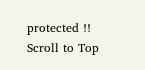protected !!
Scroll to Top